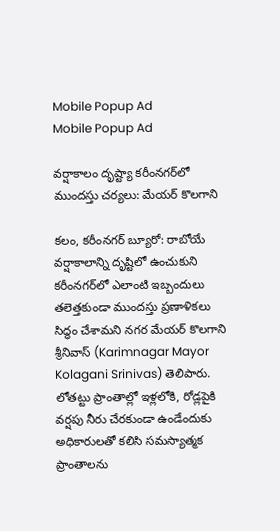Mobile Popup Ad
Mobile Popup Ad

వర్షాకాలం దృష్ట్యా కరీంనగర్‌లో ముందస్తు చర్యలు: మేయర్ కొలగాని

కలం, కరీంనగర్ బ్యూరో: రాబోయే వర్షాకాలాన్ని దృష్టిలో ఉంచుకుని కరీంనగర్‌లో ఎలాంటి ఇబ్బందులు తలెత్తకుండా ముందస్తు ప్రణాళికలు సిద్ధం చేశామని నగర మేయర్ కొలగాని శ్రీనివాస్ (Karimnagar Mayor Kolagani Srinivas) తెలిపారు. లోతట్టు ప్రాంతాల్లో ఇళ్లలోకి, రోడ్లపైకి వర్షపు నీరు చేరకుండా ఉండేందుకు అధికారులతో కలిసి సమస్యాత్మక ప్రాంతాలను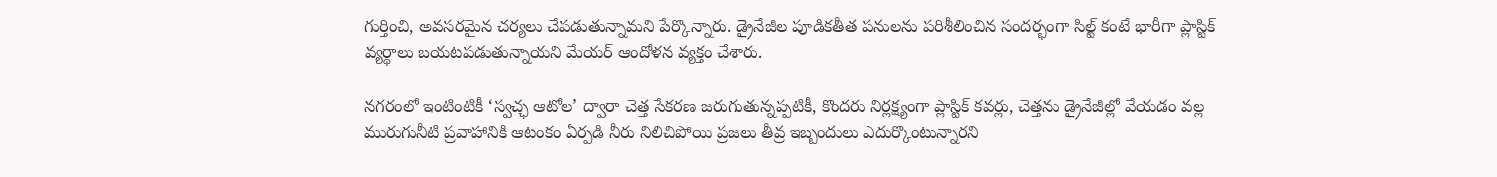గుర్తించి, అవసరమైన చర్యలు చేపడుతున్నామని పేర్కొన్నారు. డ్రైనేజీల పూడికతీత పనులను పరిశీలించిన సందర్భంగా సిల్ట్ కంటే భారీగా ప్లాస్టిక్ వ్యర్థాలు బయటపడుతున్నాయని మేయర్ ఆందోళన వ్యక్తం చేశారు.

నగరంలో ఇంటింటికీ ‘స్వచ్ఛ ఆటోల’ ద్వారా చెత్త సేకరణ జరుగుతున్నప్పటికీ, కొందరు నిర్లక్ష్యంగా ప్లాస్టిక్ కవర్లు, చెత్తను డ్రైనేజీల్లో వేయడం వల్ల మురుగునీటి ప్రవాహానికి ఆటంకం ఏర్పడి నీరు నిలిచిపోయి ప్రజలు తీవ్ర ఇబ్బందులు ఎదుర్కొంటున్నారని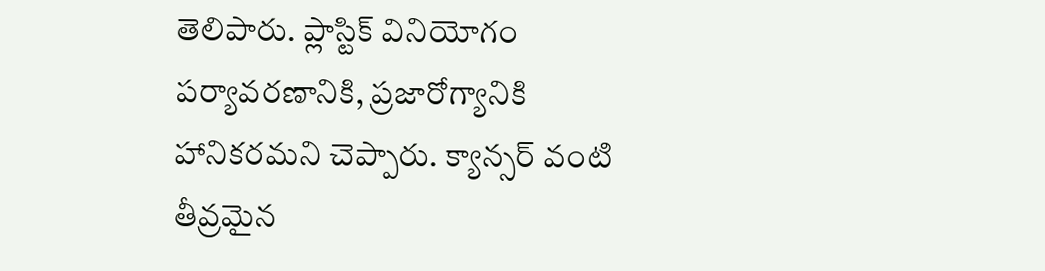తెలిపారు. ప్లాస్టిక్ వినియోగం పర్యావరణానికి, ప్రజారోగ్యానికి హానికరమని చెప్పారు. క్యాన్సర్ వంటి తీవ్రమైన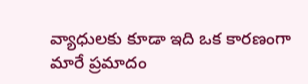వ్యాధులకు కూడా ఇది ఒక కారణంగా మారే ప్రమాదం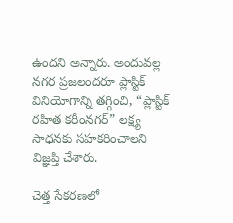ఉందని అన్నారు. అందువల్ల నగర ప్రజలందరూ ప్లాస్టిక్ వినియోగాన్ని తగ్గించి, “ప్లాస్టిక్ రహిత కరీంనగర్” లక్ష్య సాధనకు సహకరించాలని విజ్ఞప్తి చేశారు.

చెత్త సేకరణలో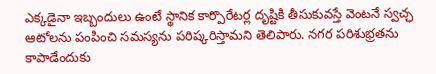ఎక్కడైనా ఇబ్బందులు ఉంటే స్థానిక కార్పొరేటర్ల దృష్టికి తీసుకువస్తే వెంటనే స్వచ్ఛ ఆటోలను పంపించి సమస్యను పరిష్కరిస్తామని తెలిపారు. నగర పరిశుభ్రతను కాపాడేందుకు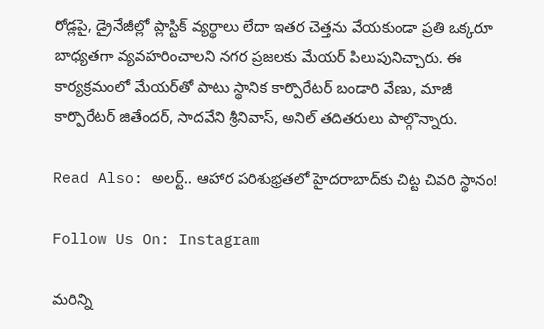రోడ్లపై, డ్రైనేజీల్లో ప్లాస్టిక్ వ్యర్థాలు లేదా ఇతర చెత్తను వేయకుండా ప్రతి ఒక్కరూ బాధ్యతగా వ్యవహరించాలని నగర ప్రజలకు మేయర్ పిలుపునిచ్చారు. ఈ కార్యక్రమంలో మేయర్‌తో పాటు స్థానిక కార్పొరేటర్ బండారి వేణు, మాజీ కార్పొరేటర్ జితేందర్, సాదవేని శ్రీనివాస్, అనిల్ తదితరులు పాల్గొన్నారు.

Read Also: అలర్ట్.. ఆహార పరిశుభ్రతలో హైదరాబాద్‌కు చిట్ట చివరి స్థానం!

Follow Us On: Instagram

మ‌రిన్ని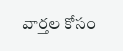వార్త‌ల కోసం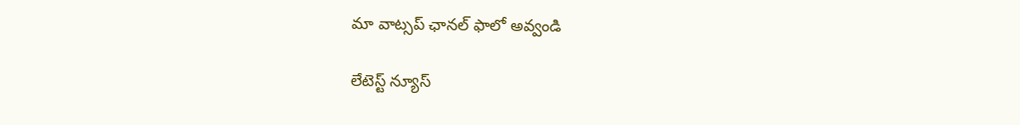మా వాట్స‌ప్ ఛాన‌ల్ ఫాలో అవ్వండి

లేటెస్ట్ న్యూస్‌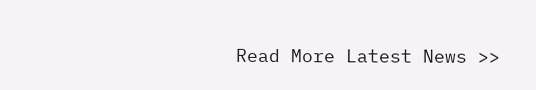Read More Latest News >>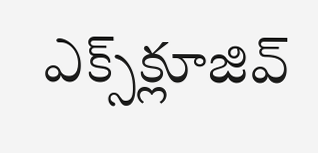ఎక్స్‌క్లూజివ్‌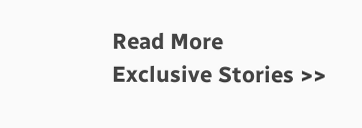Read More Exclusive Stories >>